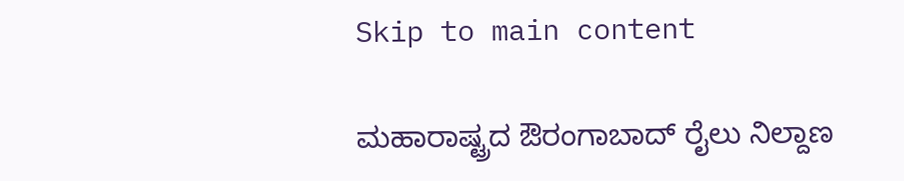Skip to main content

ಮಹಾರಾಷ್ಟ್ರದ ಔರಂಗಾಬಾದ್ ರೈಲು ನಿಲ್ದಾಣ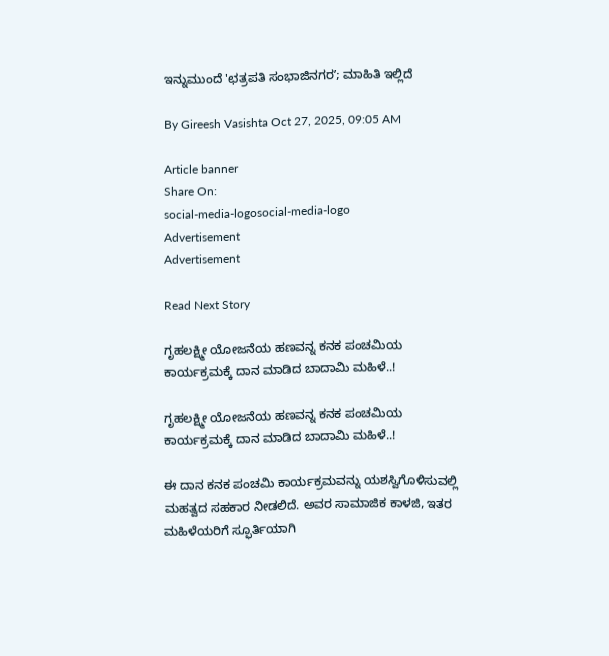ಇನ್ನುಮುಂದೆ 'ಛತ್ರಪತಿ ಸಂಭಾಜಿನಗರʼ; ಮಾಹಿತಿ ಇಲ್ಲಿದೆ

By Gireesh Vasishta Oct 27, 2025, 09:05 AM

Article banner
Share On:
social-media-logosocial-media-logo
Advertisement
Advertisement

Read Next Story

ಗೃಹಲಕ್ಷ್ಮೀ ಯೋಜನೆಯ ಹಣವನ್ನ ಕನಕ ಪಂಚಮಿಯ ಕಾರ್ಯಕ್ರಮಕ್ಕೆ ದಾನ ಮಾಡಿದ ಬಾದಾಮಿ ಮಹಿಳೆ..!

ಗೃಹಲಕ್ಷ್ಮೀ ಯೋಜನೆಯ ಹಣವನ್ನ ಕನಕ ಪಂಚಮಿಯ ಕಾರ್ಯಕ್ರಮಕ್ಕೆ ದಾನ ಮಾಡಿದ ಬಾದಾಮಿ ಮಹಿಳೆ..!

ಈ ದಾನ ಕನಕ ಪಂಚಮಿ ಕಾರ್ಯಕ್ರಮವನ್ನು ಯಶಸ್ವಿಗೊಳಿಸುವಲ್ಲಿ ಮಹತ್ವದ ಸಹಕಾರ ನೀಡಲಿದೆ. ಅವರ ಸಾಮಾಜಿಕ ಕಾಳಜಿ, ಇತರ ಮಹಿಳೆಯರಿಗೆ ಸ್ಫೂರ್ತಿಯಾಗಿ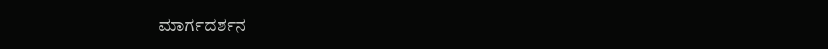ಮಾರ್ಗದರ್ಶನ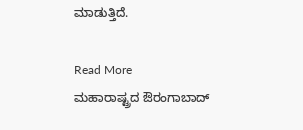ಮಾಡುತ್ತಿದೆ.

Read More
ಮಹಾರಾಷ್ಟ್ರದ ಔರಂಗಾಬಾದ್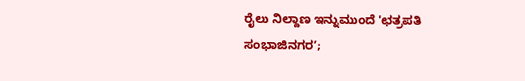ರೈಲು ನಿಲ್ದಾಣ ಇನ್ನುಮುಂದೆ 'ಛತ್ರಪತಿ ಸಂಭಾಜಿನಗರʼ;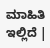ಮಾಹಿತಿ ಇಲ್ಲಿದೆ |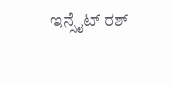ಇನ್ಸೈಟ್ ರಶ್